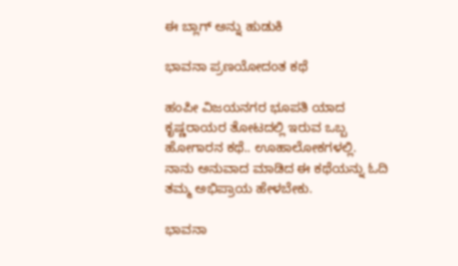ಈ ಬ್ಲಾಗ್ ಅನ್ನು ಹುಡುಕಿ

ಭಾವನಾ ಪ್ರಣಯೋದಂತ ಕಥೆ

ಹಂಪೀ ವಿಜಯನಗರ ಭೂಪತಿ ಯಾದ ಕೃಷ್ಣರಾಯರ ತೋಟದಲ್ಲಿ ಇರುವ ಒಬ್ಬ ಹೋಗಾರನ ಕಥೆ.. ಊಹಾಲೋಕಗಳಲ್ಲಿ.
ನಾನು ಅನುವಾದ ಮಾಡಿದ ಈ ಕಥೆಯನ್ನು ಓದಿ ತಮ್ಮ ಅಭಿಪ್ರಾಯ ಹೇಳಬೇಕು.

ಭಾವನಾ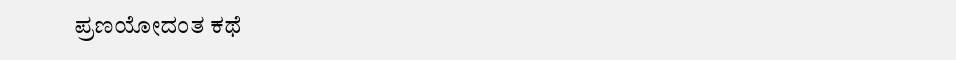ಪ್ರಣಯೋದಂತ ಕಥೆ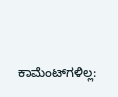ಕಾಮೆಂಟ್‌ಗಳಿಲ್ಲ: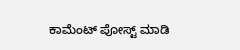ಕಾಮೆಂಟ್‌‌ ಪೋಸ್ಟ್‌ ಮಾಡಿ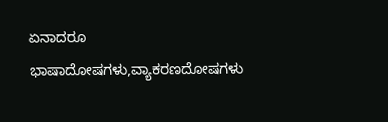ಏನಾದರೂ ಭಾಷಾದೋಷಗಳು,ವ್ಯಾಕರಣದೋಷಗಳು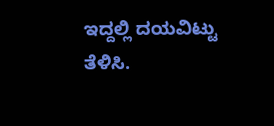ಇದ್ದಲ್ಲಿ ದಯವಿಟ್ಟು ತೆಳಿಸಿ.